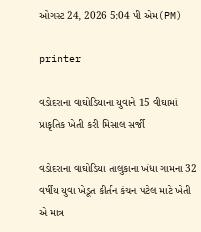ઓગસ્ટ 24, 2026 5:04 પી એમ(PM)

printer

વડોદરાના વાઘોડિયાના યુવાને 15 વીઘામાં પ્રાકૃતિક ખેતી કરી મિસાલ સર્જી

વડોદરાના વાઘોડિયા તાલુકાના ખંધા ગામના 32 વર્ષીય યુવા ખેડૂત કીર્તન કંચન પટેલ માટે ખેતી એ માત્ર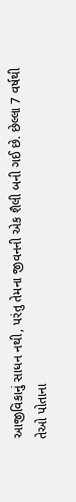આજીવિકાનું સાધન નથી, પરંતુ તેમના જીવનની એક શૈલી બની ગઈ છે. છેલ્લા 7 વર્ષથી તેઓ પોતાના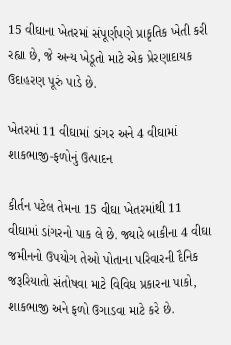15 વીઘાના ખેતરમાં સંપૂર્ણપણે પ્રાકૃતિક ખેતી કરી રહ્યા છે, જે અન્ય ખેડૂતો માટે એક પ્રેરણાદાયક ઉદાહરણ પૂરું પાડે છે.

ખેતરમાં 11 વીઘામાં ડાંગર અને 4 વીઘામાં શાકભાજી-ફળોનું ઉત્પાદન

કીર્તન પટેલ તેમના 15 વીઘા ખેતરમાંથી 11 વીઘામાં ડાંગરનો પાક લે છે. જ્યારે બાકીના 4 વીઘા જમીનનો ઉપયોગ તેઓ પોતાના પરિવારની દૈનિક જરૂરિયાતો સંતોષવા માટે વિવિધ પ્રકારના પાકો, શાકભાજી અને ફળો ઉગાડવા માટે કરે છે.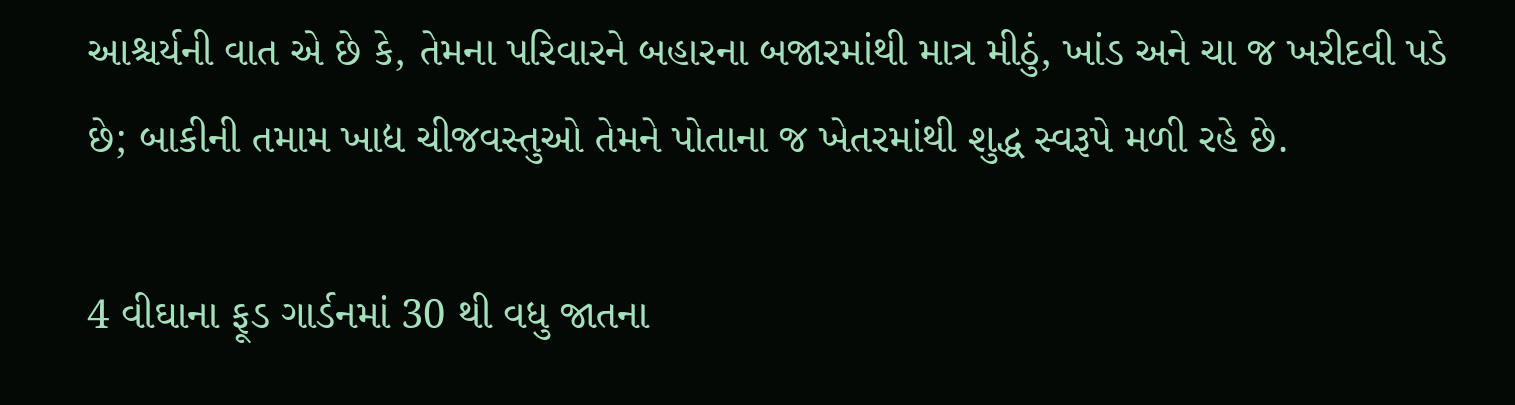આશ્ચર્યની વાત એ છે કે, તેમના પરિવારને બહારના બજારમાંથી માત્ર મીઠું, ખાંડ અને ચા જ ખરીદવી પડે છે; બાકીની તમામ ખાદ્ય ચીજવસ્તુઓ તેમને પોતાના જ ખેતરમાંથી શુદ્ધ સ્વરૂપે મળી રહે છે.

4 વીઘાના ફૂડ ગાર્ડનમાં 30 થી વધુ જાતના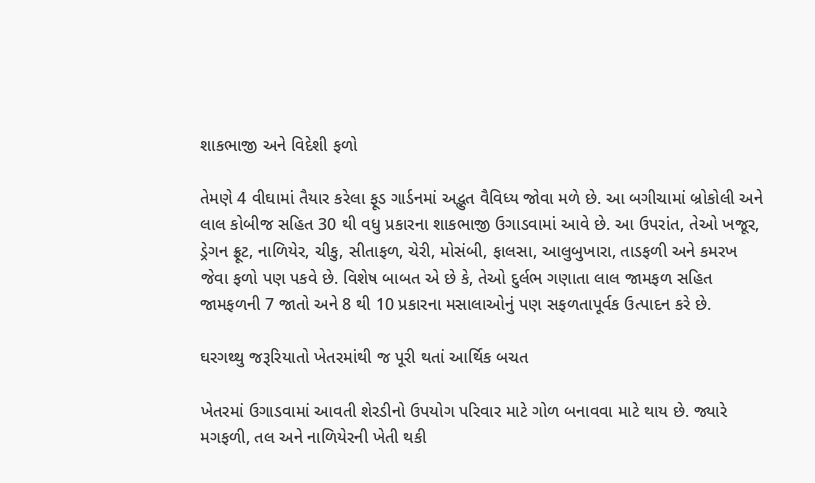શાકભાજી અને વિદેશી ફળો

તેમણે 4 વીઘામાં તૈયાર કરેલા ફૂડ ગાર્ડનમાં અદ્ભુત વૈવિધ્ય જોવા મળે છે. આ બગીચામાં બ્રોકોલી અને લાલ કોબીજ સહિત 30 થી વધુ પ્રકારના શાકભાજી ઉગાડવામાં આવે છે. આ ઉપરાંત, તેઓ ખજૂર, ડ્રેગન ફ્રૂટ, નાળિયેર, ચીકુ, સીતાફળ, ચેરી, મોસંબી, ફાલસા, આલુબુખારા, તાડફળી અને કમરખ જેવા ફળો પણ પકવે છે. વિશેષ બાબત એ છે કે, તેઓ દુર્લભ ગણાતા લાલ જામફળ સહિત જામફળની 7 જાતો અને 8 થી 10 પ્રકારના મસાલાઓનું પણ સફળતાપૂર્વક ઉત્પાદન કરે છે.

ઘરગથ્થુ જરૂરિયાતો ખેતરમાંથી જ પૂરી થતાં આર્થિક બચત

ખેતરમાં ઉગાડવામાં આવતી શેરડીનો ઉપયોગ પરિવાર માટે ગોળ બનાવવા માટે થાય છે. જ્યારે મગફળી, તલ અને નાળિયેરની ખેતી થકી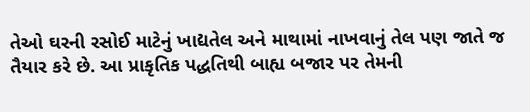તેઓ ઘરની રસોઈ માટેનું ખાદ્યતેલ અને માથામાં નાખવાનું તેલ પણ જાતે જ તૈયાર કરે છે. આ પ્રાકૃતિક પદ્ધતિથી બાહ્ય બજાર પર તેમની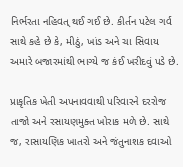નિર્ભરતા નહિવત્ થઈ ગઈ છે. કીર્તન પટેલ ગર્વ સાથે કહે છે કે, મીઠું, ખાંડ અને ચા સિવાય અમારે બજારમાંથી ભાગ્યે જ કંઈ ખરીદવું પડે છે.

પ્રાકૃતિક ખેતી અપનાવવાથી પરિવારને દરરોજ તાજો અને રસાયણમુક્ત ખોરાક મળે છે. સાથે જ, રાસાયણિક ખાતરો અને જંતુનાશક દવાઓ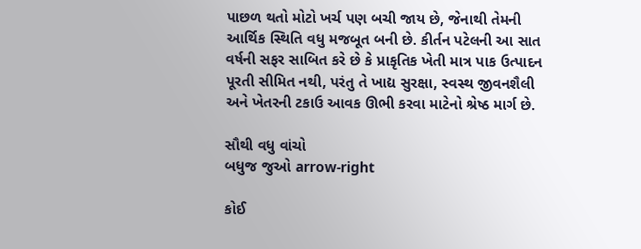પાછળ થતો મોટો ખર્ચ પણ બચી જાય છે, જેનાથી તેમની આર્થિક સ્થિતિ વધુ મજબૂત બની છે. કીર્તન પટેલની આ સાત વર્ષની સફર સાબિત કરે છે કે પ્રાકૃતિક ખેતી માત્ર પાક ઉત્પાદન પૂરતી સીમિત નથી, પરંતુ તે ખાદ્ય સુરક્ષા, સ્વસ્થ જીવનશૈલી અને ખેતરની ટકાઉ આવક ઊભી કરવા માટેનો શ્રેષ્ઠ માર્ગ છે.

સૌથી વધુ વાંચો
બધુજ જુઓ arrow-right

કોઈ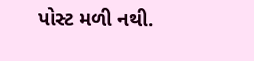પોસ્ટ મળી નથી.